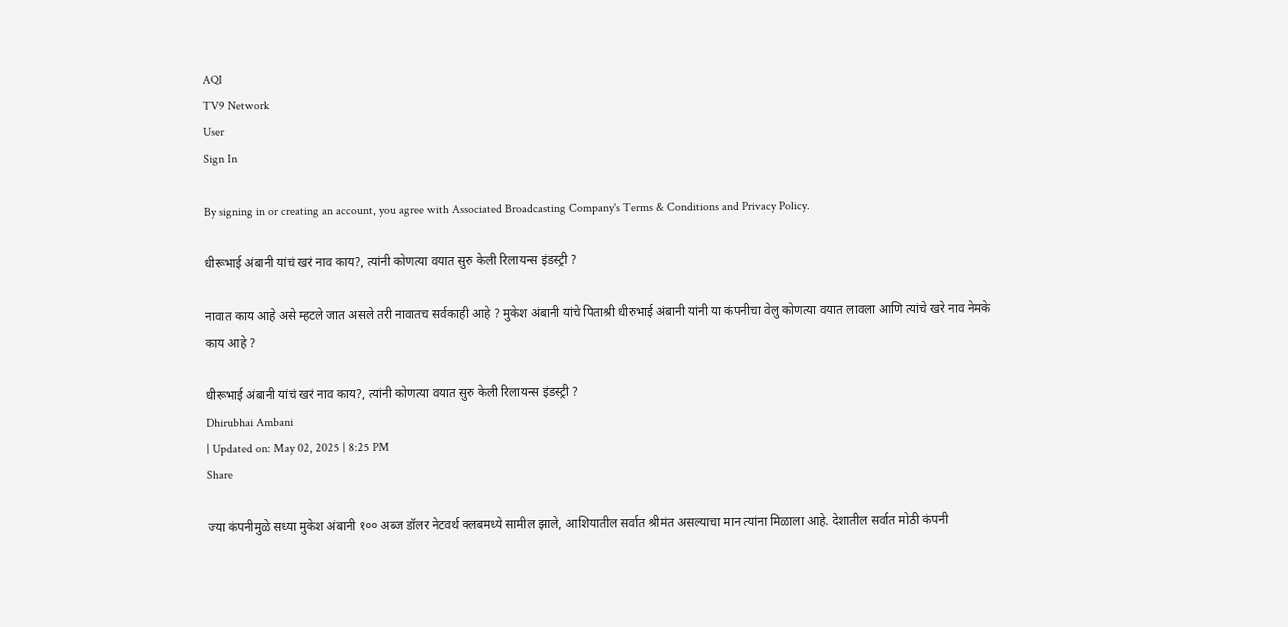AQI
TV9 Network
User
Sign In

By signing in or creating an account, you agree with Associated Broadcasting Company's Terms & Conditions and Privacy Policy.

धीरूभाई अंबानी यांचं खरं नाव काय?, त्यांनी कोणत्या वयात सुरु केली रिलायन्स इंडस्ट्री ?

नावात काय आहे असे म्हटले जात असले तरी नावातच सर्वकाही आहे ? मुकेश अंबानी यांचे पिताश्री धीरुभाई अंबानी यांनी या कंपनीचा वेलु कोणत्या वयात लावला आणि त्यांचे खरे नाव नेमके काय आहे ?

धीरूभाई अंबानी यांचं खरं नाव काय?, त्यांनी कोणत्या वयात सुरु केली रिलायन्स इंडस्ट्री ?
Dhirubhai Ambani
| Updated on: May 02, 2025 | 8:25 PM
Share

ज्या कंपनीमुळे सध्या मुकेश अंबानी १०० अब्ज डॉलर नेटवर्थ क्लबमध्ये सामील झाले, आशियातील सर्वात श्रीमंत असल्याचा मान त्यांना मिळाला आहे. देशातील सर्वात मोठी कंपनी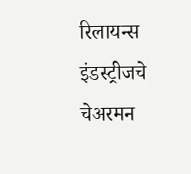रिलायन्स इंडस्ट्रीजचे चेअरमन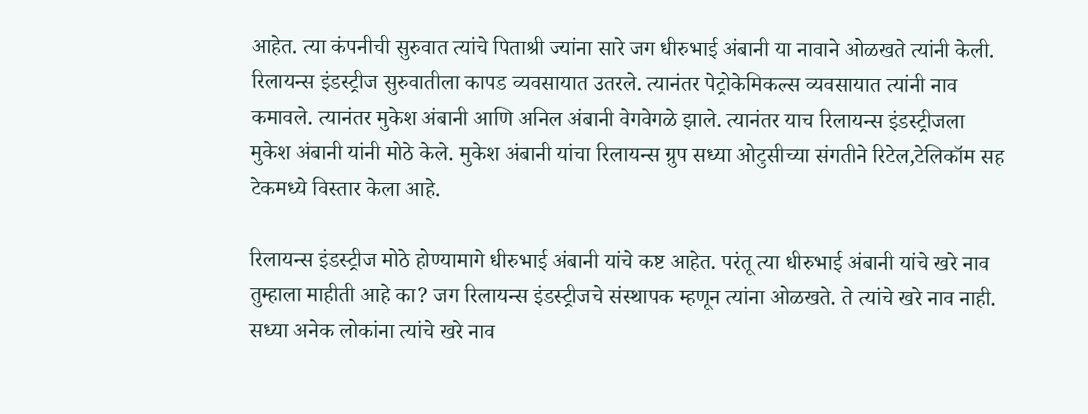आहेत. त्या कंपनीची सुरुवात त्यांचे पिताश्री ज्यांना सारे जग धीरुभाई अंबानी या नावाने ओळखते त्यांनी केली. रिलायन्स इंडस्ट्रीज सुरुवातीला कापड व्यवसायात उतरले. त्यानंतर पेट्रोकेमिकल्स व्यवसायात त्यांनी नाव कमावले. त्यानंतर मुकेश अंबानी आणि अनिल अंबानी वेगवेगळे झाले. त्यानंतर याच रिलायन्स इंडस्ट्रीजला मुकेश अंबानी यांनी मोठे केले. मुकेश अंबानी यांचा रिलायन्स ग्रुप सध्या ओटुसीच्या संगतीने रिटेल,टेलिकॉम सह टेकमध्ये विस्तार केला आहे.

रिलायन्स इंडस्ट्रीज मोठे होण्यामागे धीरुभाई अंबानी यांचे कष्ट आहेत. परंतू त्या धीरुभाई अंबानी यांचे खरे नाव तुम्हाला माहीती आहे का? जग रिलायन्स इंडस्ट्रीजचे संस्थापक म्हणून त्यांना ओळखते. ते त्यांचे खरे नाव नाही. सध्या अनेक लोकांना त्यांचे खरे नाव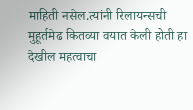माहिती नसेल.त्यांनी रिलायन्सची मुहूर्तमेढ कितव्या वयात केली होती हा देखील महत्वाचा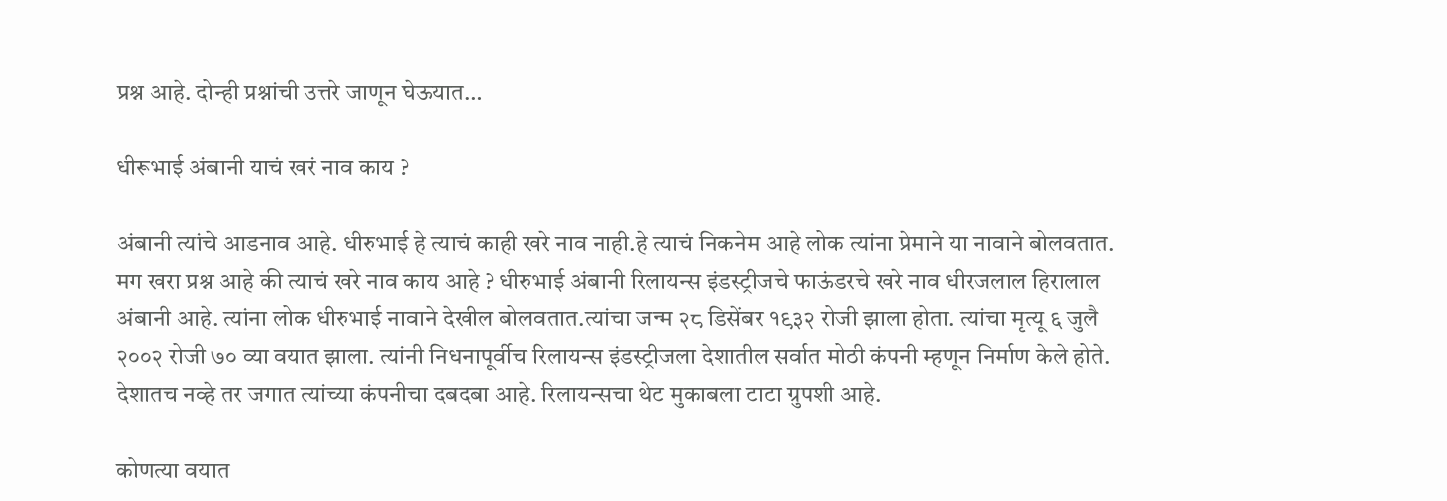प्रश्न आहे. दोन्ही प्रश्नांची उत्तरे जाणून घेऊयात…

धीरूभाई अंबानी याचं खरं नाव काय ?

अंबानी त्यांचे आडनाव आहे. धीरुभाई हे त्याचं काही खरे नाव नाही.हे त्याचं निकनेम आहे लोक त्यांना प्रेमाने या नावाने बोलवतात. मग खरा प्रश्न आहे की त्याचं खरे नाव काय आहे ? धीरुभाई अंबानी रिलायन्स इंडस्ट्रीजचे फाऊंडरचे खरे नाव धीरजलाल हिरालाल अंबानी आहे. त्यांना लोक धीरुभाई नावाने देखील बोलवतात.त्यांचा जन्म २८ डिसेंबर १९३२ रोजी झाला होता. त्यांचा मृत्यू ६ जुलै २००२ रोजी ७० व्या वयात झाला. त्यांनी निधनापूर्वीच रिलायन्स इंडस्ट्रीजला देशातील सर्वात मोठी कंपनी म्हणून निर्माण केले होते. देशातच नव्हे तर जगात त्यांच्या कंपनीचा दबदबा आहे. रिलायन्सचा थेट मुकाबला टाटा ग्रुपशी आहे.

कोणत्या वयात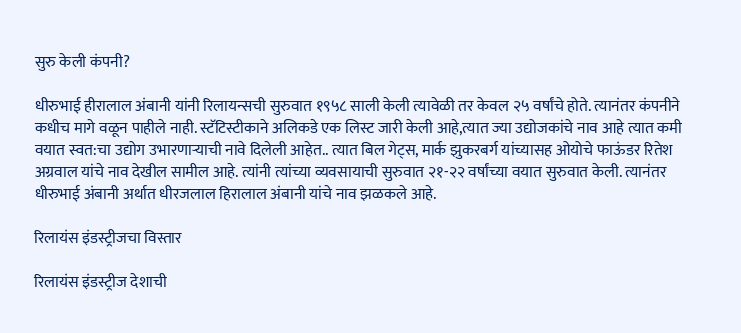सुरु केली कंपनी?

धीरुभाई हीरालाल अंबानी यांनी रिलायन्सची सुरुवात १९५८ साली केली त्यावेळी तर केवल २५ वर्षांचे होते. त्यानंतर कंपनीने कधीच मागे वळून पाहीले नाही. स्टॅटिस्टीकाने अलिकडे एक लिस्ट जारी केली आहे,त्यात ज्या उद्योजकांचे नाव आहे त्यात कमी वयात स्वत:चा उद्योग उभारणाऱ्याची नावे दिलेली आहेत.. त्यात बिल गेट्स, मार्क झुकरबर्ग यांच्यासह ओयोचे फाऊंडर रितेश अग्रवाल यांचे नाव देखील सामील आहे. त्यांनी त्यांच्या व्यवसायाची सुरुवात २१-२२ वर्षांच्या वयात सुरुवात केली. त्यानंतर धीरुभाई अंबानी अर्थात धीरजलाल हिरालाल अंबानी यांचे नाव झळकले आहे.

रिलायंस इंडस्ट्रीजचा विस्तार

रिलायंस इंडस्ट्रीज देशाची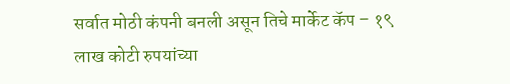सर्वात मोठी कंपनी बनली असून तिचे मार्केट कॅप – १९ लाख कोटी रुपयांच्या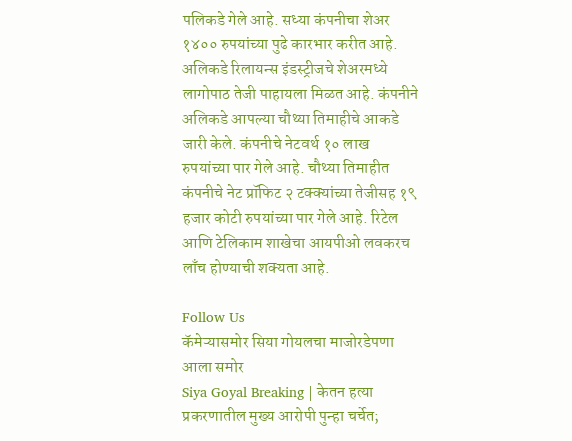पलिकडे गेले आहे. सध्या कंपनीचा शेअर १४०० रुपयांच्या पुढे कारभार करीत आहे. अलिकडे रिलायन्स इंडस्ट्रीजचे शेअरमध्ये लागोपाठ तेजी पाहायला मिळत आहे. कंपनीने अलिकडे आपल्या चौथ्या तिमाहीचे आकडे जारी केले. कंपनीचे नेटवर्थ १० लाख रुपयांच्या पार गेले आहे. चौथ्या तिमाहीत कंपनीचे नेट प्रॉफिट २ टक्क्यांच्या तेजीसह १९ हजार कोटी रुपयांच्या पार गेले आहे. रिटेल आणि टेलिकाम शाखेचा आयपीओ लवकरच लाँच होण्याची शक्यता आहे.

Follow Us
कॅमेऱ्यासमोर सिया गोयलचा माजोरडेपणा आला समोर
Siya Goyal Breaking | केतन हत्या प्रकरणातील मुख्य आरोपी पुन्हा चर्चेत;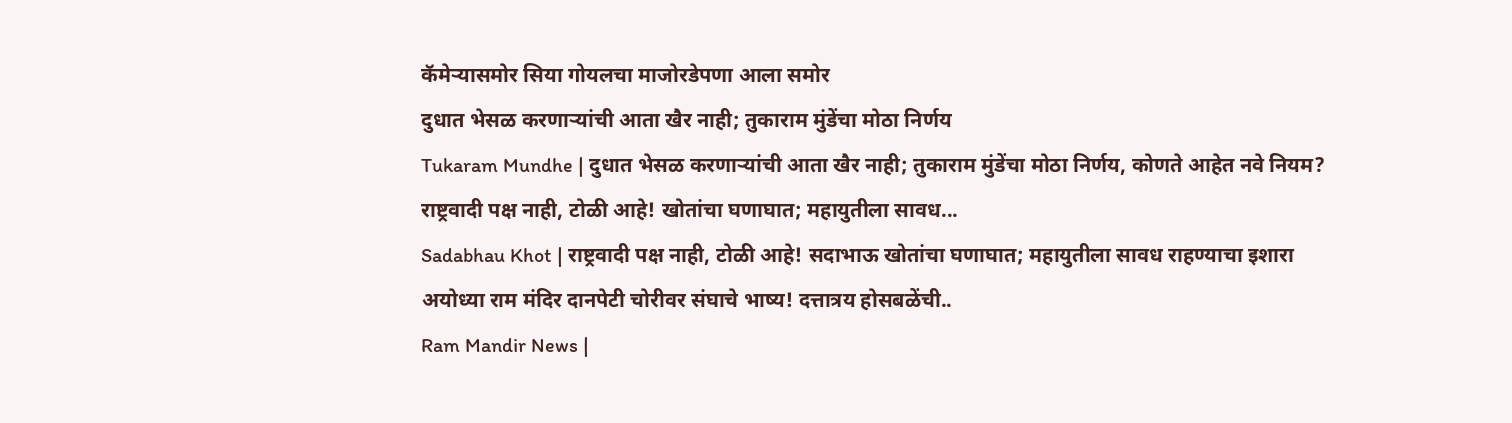कॅमेऱ्यासमोर सिया गोयलचा माजोरडेपणा आला समोर
दुधात भेसळ करणाऱ्यांची आता खैर नाही; तुकाराम मुंडेंचा मोठा निर्णय
Tukaram Mundhe | दुधात भेसळ करणाऱ्यांची आता खैर नाही; तुकाराम मुंडेंचा मोठा निर्णय, कोणते आहेत नवे नियम?
राष्ट्रवादी पक्ष नाही, टोळी आहे! खोतांचा घणाघात; महायुतीला सावध...
Sadabhau Khot | राष्ट्रवादी पक्ष नाही, टोळी आहे! सदाभाऊ खोतांचा घणाघात; महायुतीला सावध राहण्याचा इशारा
अयोध्या राम मंदिर दानपेटी चोरीवर संघाचे भाष्य! दत्तात्रय होसबळेंची..
Ram Mandir News |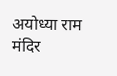अयोध्या राम मंदिर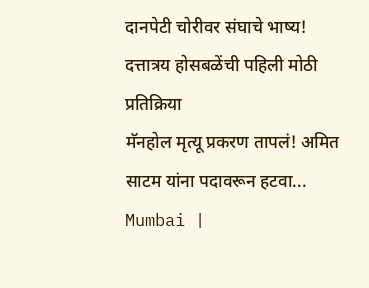दानपेटी चोरीवर संघाचे भाष्य! दत्तात्रय होसबळेंची पहिली मोठी प्रतिक्रिया
मॅनहोल मृत्यू प्रकरण तापलं! अमित साटम यांना पदावरून हटवा...
Mumbai |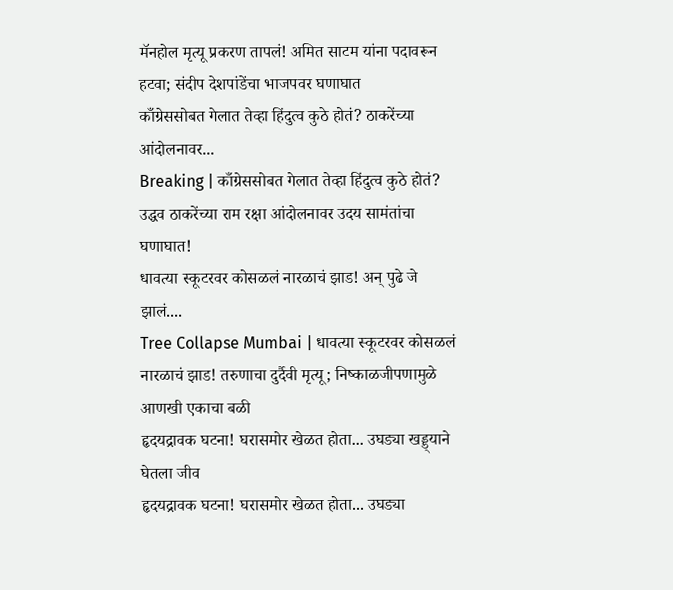मॅनहोल मृत्यू प्रकरण तापलं! अमित साटम यांना पदावरून हटवा; संदीप देशपांडेंचा भाजपवर घणाघात
काँग्रेससोबत गेलात तेव्हा हिंदुत्व कुठे होतं? ठाकरेंच्या आंदोलनावर...
Breaking | काँग्रेससोबत गेलात तेव्हा हिंदुत्व कुठे होतं? उद्धव ठाकरेंच्या राम रक्षा आंदोलनावर उदय सामंतांचा घणाघात!
धावत्या स्कूटरवर कोसळलं नारळाचं झाड! अन् पुढे जे झालं....
Tree Collapse Mumbai | धावत्या स्कूटरवर कोसळलं नारळाचं झाड! तरुणाचा दुर्दैवी मृत्यू; निष्काळजीपणामुळे आणखी एकाचा बळी
हृदयद्रावक घटना! घरासमोर खेळत होता... उघड्या खड्ड्याने घेतला जीव
हृदयद्रावक घटना! घरासमोर खेळत होता... उघड्या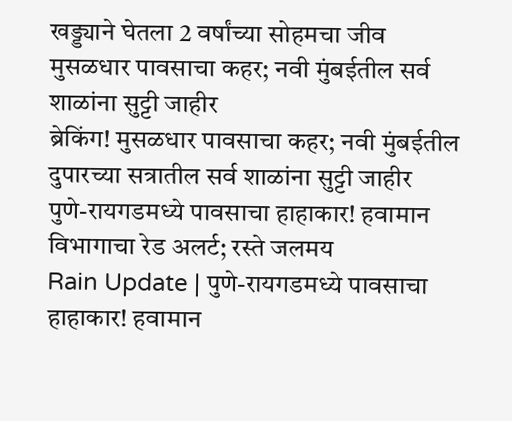खड्ड्याने घेतला 2 वर्षांच्या सोहमचा जीव
मुसळधार पावसाचा कहर; नवी मुंबईतील सर्व शाळांना सुट्टी जाहीर
ब्रेकिंग! मुसळधार पावसाचा कहर; नवी मुंबईतील दुपारच्या सत्रातील सर्व शाळांना सुट्टी जाहीर
पुणे-रायगडमध्ये पावसाचा हाहाकार! हवामान विभागाचा रेड अलर्ट; रस्ते जलमय
Rain Update | पुणे-रायगडमध्ये पावसाचा हाहाकार! हवामान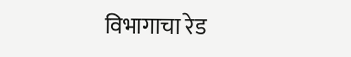विभागाचा रेड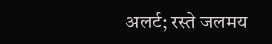अलर्ट; रस्ते जलमय